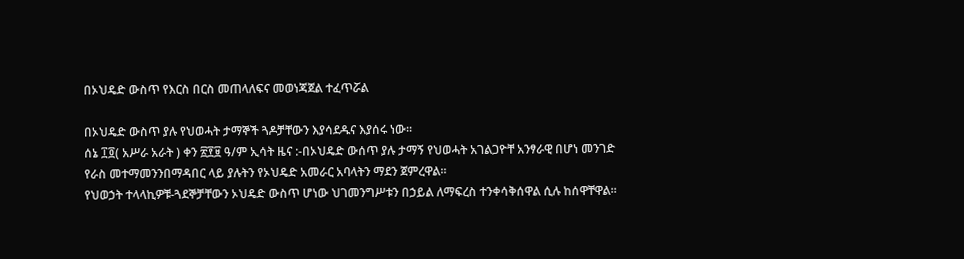በኦህዴድ ውስጥ የእርስ በርስ መጠላለፍና መወነጃጀል ተፈጥሯል

በኦህዴድ ውስጥ ያሉ የህወሓት ታማኞች ጓዶቻቸውን እያሳደዱና እያሰሩ ነው።
ሰኔ ፲፬( አሥራ አራት ) ቀን ፳፻፱ ዓ/ም ኢሳት ዜና :-በኦህዴድ ውሰጥ ያሉ ታማኝ የህወሓት አገልጋዮቸ አንፃራዊ በሆነ መንገድ የራስ መተማመንንበማዳበር ላይ ያሉትን የኦህዴድ አመራር አባላትን ማደን ጀምረዋል።
የህወኃት ተላላኪዎቹ-ጓደኞቻቸውን ኦህዴድ ውስጥ ሆነው ህገመንግሥቱን በኃይል ለማፍረስ ተንቀሳቅሰዋል ሲሉ ከሰዋቸዋል።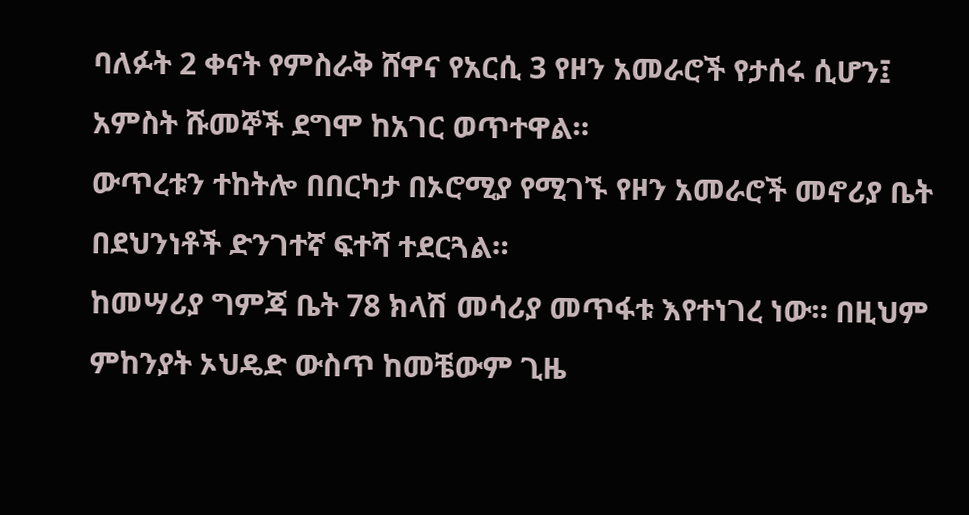ባለፉት 2 ቀናት የምስራቅ ሸዋና የአርሲ 3 የዞን አመራሮች የታሰሩ ሲሆን፤ አምስት ሹመኞች ደግሞ ከአገር ወጥተዋል።
ውጥረቱን ተከትሎ በበርካታ በኦሮሚያ የሚገኙ የዞን አመራሮች መኖሪያ ቤት በደህንነቶች ድንገተኛ ፍተሻ ተደርጓል።
ከመሣሪያ ግምጃ ቤት 78 ክላሽ መሳሪያ መጥፋቱ እየተነገረ ነው። በዚህም ምከንያት ኦህዴድ ውስጥ ከመቼውም ጊዜ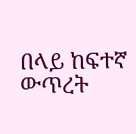በላይ ከፍተኛ ውጥረት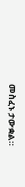መስፈኑ ታውቋል።